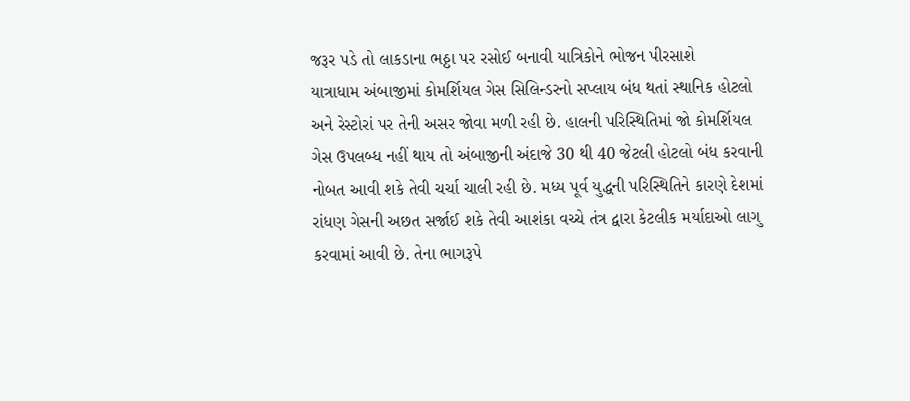જરૂર પડે તો લાકડાના ભઠ્ઠા પર રસોઈ બનાવી યાત્રિકોને ભોજન પીરસાશે
યાત્રાધામ અંબાજીમાં કોમર્શિયલ ગેસ સિલિન્ડરનો સપ્લાય બંધ થતાં સ્થાનિક હોટલો અને રેસ્ટોરાં પર તેની અસર જોવા મળી રહી છે. હાલની પરિસ્થિતિમાં જો કોમર્શિયલ ગેસ ઉપલબ્ધ નહીં થાય તો અંબાજીની અંદાજે 30 થી 40 જેટલી હોટલો બંધ કરવાની નોબત આવી શકે તેવી ચર્ચા ચાલી રહી છે. મધ્ય પૂર્વ યુદ્ધની પરિસ્થિતિને કારણે દેશમાં રાંધણ ગેસની અછત સર્જાઈ શકે તેવી આશંકા વચ્ચે તંત્ર દ્વારા કેટલીક મર્યાદાઓ લાગુ કરવામાં આવી છે. તેના ભાગરૂપે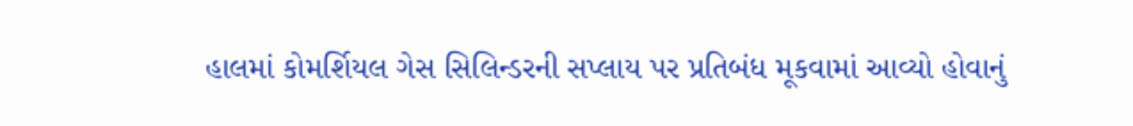હાલમાં કોમર્શિયલ ગેસ સિલિન્ડરની સપ્લાય પર પ્રતિબંધ મૂકવામાં આવ્યો હોવાનું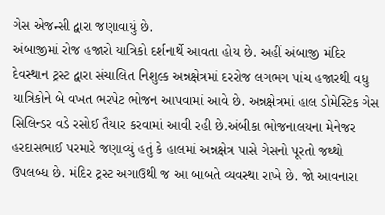ગેસ એજન્સી દ્વારા જણાવાયું છે.
અંબાજીમાં રોજ હજારો યાત્રિકો દર્શનાર્થે આવતા હોય છે. અહીં અંબાજી મંદિર દેવસ્થાન ટ્રસ્ટ દ્વારા સંચાલિત નિશુલ્ક અન્નક્ષેત્રમાં દરરોજ લગભગ પાંચ હજારથી વધુ યાત્રિકોને બે વખત ભરપેટ ભોજન આપવામાં આવે છે. અન્નક્ષેત્રમાં હાલ ડોમેસ્ટિક ગેસ સિલિન્ડર વડે રસોઈ તૈયાર કરવામાં આવી રહી છે.અંબીકા ભોજનાલયના મેનેજર હરદાસભાઈ પરમારે જણાવ્યું હતું કે હાલમાં અન્નક્ષેત્ર પાસે ગેસનો પૂરતો જથ્થો ઉપલબ્ધ છે. મંદિર ટ્રસ્ટ અગાઉથી જ આ બાબતે વ્યવસ્થા રાખે છે. જો આવનારા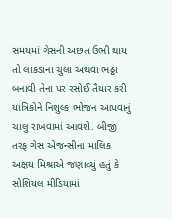સમયમાં ગેસની અછત ઉભી થાય તો લાકડાના ચુલા અથવા ભઠ્ઠા બનાવી તેના પર રસોઈ તૈયાર કરી યાત્રિકોને નિશુલ્ક ભોજન આપવાનું ચાલુ રાખવામાં આવશે. બીજી તરફ ગેસ એજન્સીના માલિક અક્ષય મિશ્રાએ જણાવ્યું હતું કે સોશિયલ મીડિયામાં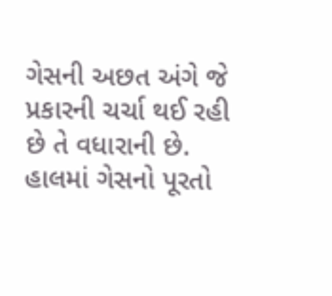ગેસની અછત અંગે જે પ્રકારની ચર્ચા થઈ રહી છે તે વધારાની છે. હાલમાં ગેસનો પૂરતો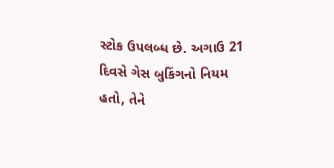સ્ટોક ઉપલબ્ધ છે. અગાઉ 21 દિવસે ગેસ બુકિંગનો નિયમ હતો, તેને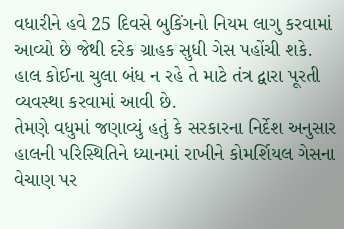વધારીને હવે 25 દિવસે બુકિંગનો નિયમ લાગુ કરવામાં આવ્યો છે જેથી દરેક ગ્રાહક સુધી ગેસ પહોંચી શકે. હાલ કોઈના ચુલા બંધ ન રહે તે માટે તંત્ર દ્વારા પૂરતી વ્યવસ્થા કરવામાં આવી છે.
તેમણે વધુમાં જણાવ્યું હતું કે સરકારના નિર્દેશ અનુસાર હાલની પરિસ્થિતિને ધ્યાનમાં રાખીને કોમર્શિયલ ગેસના વેચાણ પર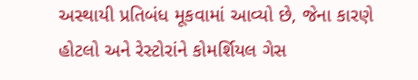અસ્થાયી પ્રતિબંધ મૂકવામાં આવ્યો છે, જેના કારણે હોટલો અને રેસ્ટોરાંને કોમર્શિયલ ગેસ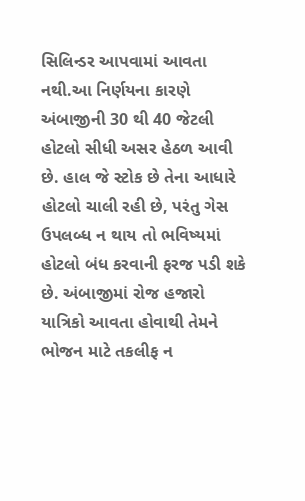સિલિન્ડર આપવામાં આવતા નથી.આ નિર્ણયના કારણે અંબાજીની 30 થી 40 જેટલી હોટલો સીધી અસર હેઠળ આવી છે. હાલ જે સ્ટોક છે તેના આધારે હોટલો ચાલી રહી છે, પરંતુ ગેસ ઉપલબ્ધ ન થાય તો ભવિષ્યમાં હોટલો બંધ કરવાની ફરજ પડી શકે છે. અંબાજીમાં રોજ હજારો યાત્રિકો આવતા હોવાથી તેમને ભોજન માટે તકલીફ ન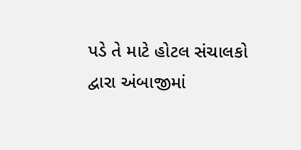પડે તે માટે હોટલ સંચાલકો દ્વારા અંબાજીમાં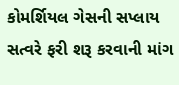કોમર્શિયલ ગેસની સપ્લાય સત્વરે ફરી શરૂ કરવાની માંગ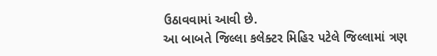ઉઠાવવામાં આવી છે.
આ બાબતે જિલ્લા કલેક્ટર મિહિર પટેલે જિલ્લામાં ત્રણ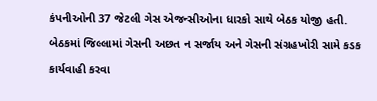કંપનીઓની 37 જેટલી ગેસ એજન્સીઓના ધારકો સાથે બેઠક યોજી હતી. બેઠકમાં જિલ્લામાં ગેસની અછત ન સર્જાય અને ગેસની સંગ્રહખોરી સામે કડક કાર્યવાહી કરવા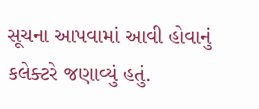સૂચના આપવામાં આવી હોવાનું કલેક્ટરે જણાવ્યું હતું.